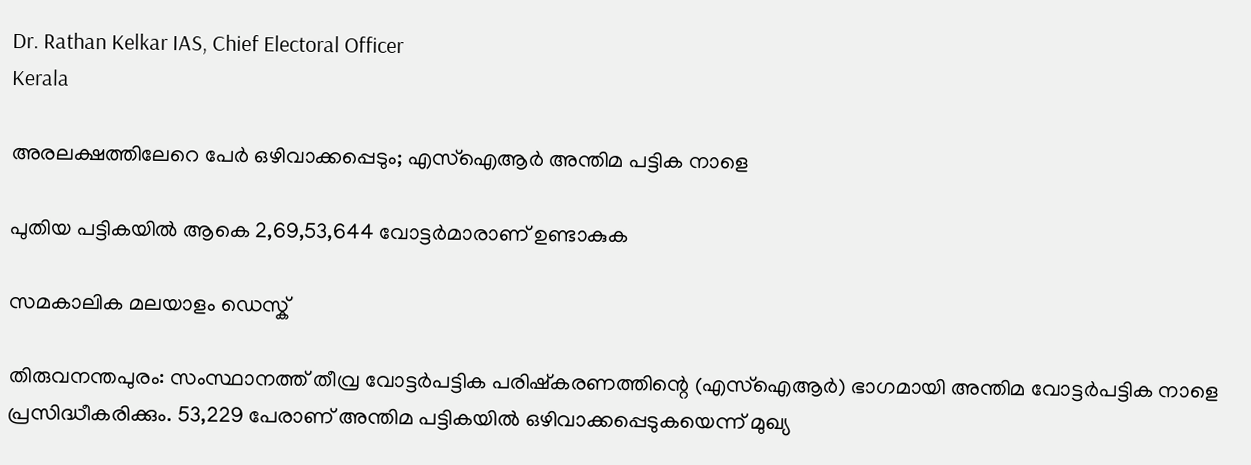Dr. Rathan Kelkar IAS, Chief Electoral Officer
Kerala

അരലക്ഷത്തിലേറെ പേർ ഒഴിവാക്കപ്പെടും; എസ്‌ഐആര്‍ അന്തിമ പട്ടിക നാളെ

പുതിയ പട്ടികയിൽ ആകെ 2,69,53,644 വോട്ടര്‍മാരാണ് ഉണ്ടാകുക

സമകാലിക മലയാളം ഡെസ്ക്

തിരുവനന്തപുരം: സംസ്ഥാനത്ത് തീവ്ര വോട്ടര്‍പട്ടിക പരിഷ്‌കരണത്തിന്റെ (എസ്‌ഐആര്‍) ഭാഗമായി അന്തിമ വോട്ടര്‍പട്ടിക നാളെ പ്രസിദ്ധീകരിക്കും. 53,229 പേരാണ് അന്തിമ പട്ടികയില്‍ ഒഴിവാക്കപ്പെടുകയെന്ന് മുഖ്യ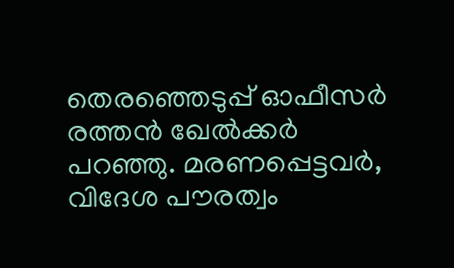തെരഞ്ഞെടുപ്പ് ഓഫീസര്‍ രത്തന്‍ ഖേല്‍ക്കര്‍ പറഞ്ഞു. മരണപ്പെട്ടവര്‍, വിദേശ പൗരത്വം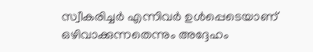സ്വീകരിച്ചര്‍ എന്നിവര്‍ ഉള്‍പ്പെടെയാണ് ഒഴിവാക്കുന്നതെന്നും അദ്ദേഹം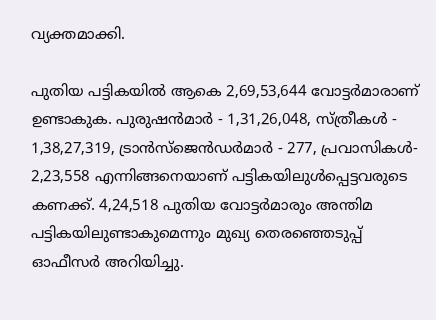വ്യക്തമാക്കി.

പുതിയ പട്ടികയിൽ ആകെ 2,69,53,644 വോട്ടര്‍മാരാണ് ഉണ്ടാകുക. പുരുഷന്‍മാര്‍ - 1,31,26,048, സ്ത്രീകള്‍ - 1,38,27,319, ട്രാന്‍സ്‌ജെന്‍ഡര്‍മാര്‍ - 277, പ്രവാസികള്‍- 2,23,558 എന്നിങ്ങനെയാണ് പട്ടികയിലുള്‍പ്പെട്ടവരുടെ കണക്ക്. 4,24,518 പുതിയ വോട്ടര്‍മാരും അന്തിമ പട്ടികയിലുണ്ടാകുമെന്നും മുഖ്യ തെരഞ്ഞെടുപ്പ് ഓഫീസർ അറിയിച്ചു.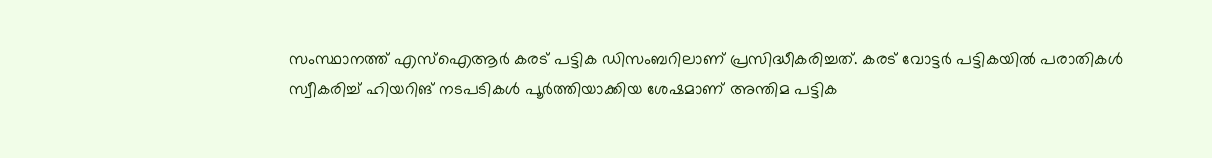സംസ്ഥാനത്ത് എസ്‌ഐആര്‍ കരട് പട്ടിക ഡിസംബറിലാണ് പ്രസിദ്ധീകരിച്ചത്. കരട് വോട്ടര്‍ പട്ടികയില്‍ പരാതികള്‍ സ്വീകരിച്ച് ഹിയറിങ് നടപടികള്‍ പൂര്‍ത്തിയാക്കിയ ശേഷമാണ് അന്തിമ പട്ടിക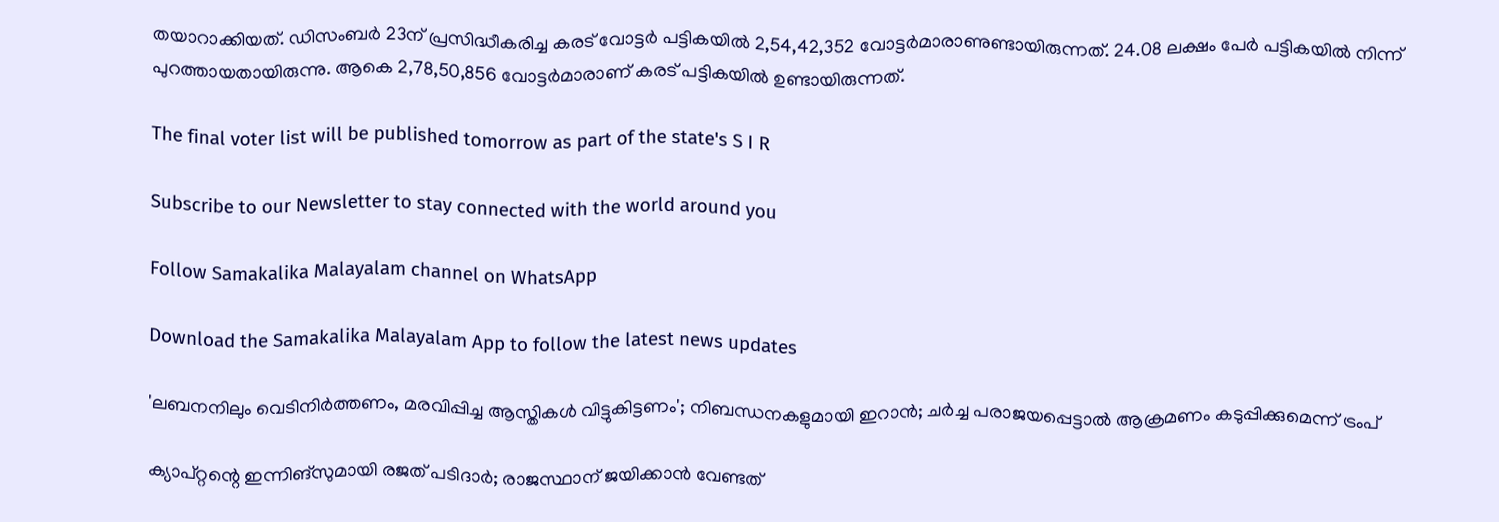തയാറാക്കിയത്. ഡിസംബര്‍ 23ന് പ്രസിദ്ധീകരിച്ച കരട് വോട്ടര്‍ പട്ടികയില്‍ 2,54,42,352 വോട്ടര്‍മാരാണുണ്ടായിരുന്നത്. 24.08 ലക്ഷം പേര്‍ പട്ടികയില്‍ നിന്ന് പുറത്തായതായിരുന്നു. ആകെ 2,78,50,856 വോട്ടർമാരാണ് കരട് പട്ടികയിൽ ഉണ്ടായിരുന്നത്.

The final voter list will be published tomorrow as part of the state's S I R

Subscribe to our Newsletter to stay connected with the world around you

Follow Samakalika Malayalam channel on WhatsApp

Download the Samakalika Malayalam App to follow the latest news updates

'ലബനനിലും വെടിനിര്‍ത്തണം, മരവിപ്പിച്ച ആസ്തികള്‍ വിട്ടുകിട്ടണം'; നിബന്ധനകളുമായി ഇറാന്‍; ചര്‍ച്ച പരാജയപ്പെട്ടാല്‍ ആക്രമണം കടുപ്പിക്കുമെന്ന് ട്രംപ്

ക്യാപ്റ്റന്റെ ഇന്നിങ്‌സുമായി രജത് പടിദാര്‍; രാജസ്ഥാന് ജയിക്കാന്‍ വേണ്ടത്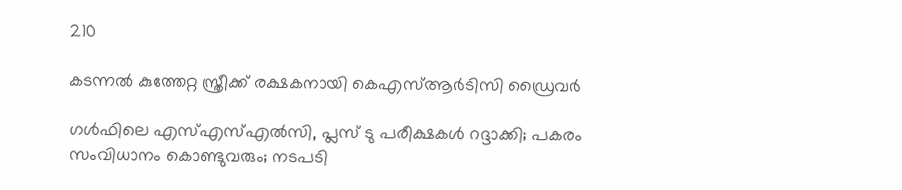210

കടന്നൽ കുത്തേറ്റ സ്ത്രീക്ക് രക്ഷകനായി കെഎസ്ആർടിസി ഡ്രൈവർ

ഗള്‍ഫിലെ എസ്എസ്എല്‍സി, പ്ലസ് ടു പരീക്ഷകള്‍ റദ്ദാക്കി; പകരം സംവിധാനം കൊണ്ടുവരും; നടപടി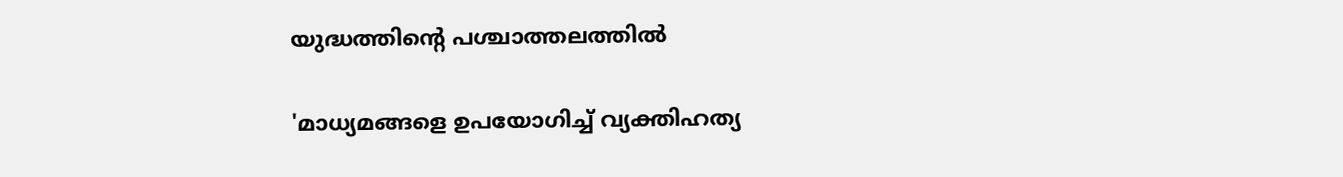യുദ്ധത്തിന്റെ പശ്ചാത്തലത്തില്‍

'മാധ്യമങ്ങളെ ഉപയോഗിച്ച് വ്യക്തിഹത്യ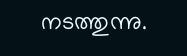നടത്തുന്നു.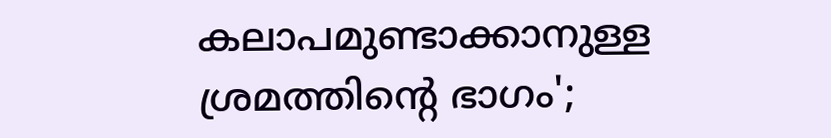കലാപമുണ്ടാക്കാനുള്ള ശ്രമത്തിന്റെ ഭാഗം';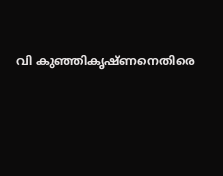വി കുഞ്ഞികൃഷ്ണനെതിരെ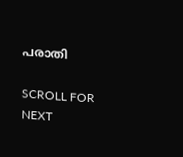പരാതി

SCROLL FOR NEXT